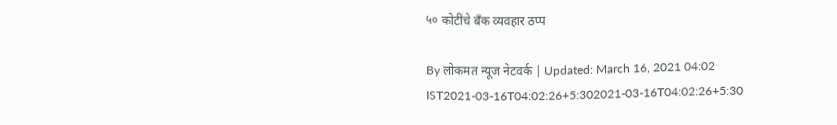५० कोटींचे बँक व्यवहार ठप्प

By लोकमत न्यूज नेटवर्क | Updated: March 16, 2021 04:02 IST2021-03-16T04:02:26+5:302021-03-16T04:02:26+5:30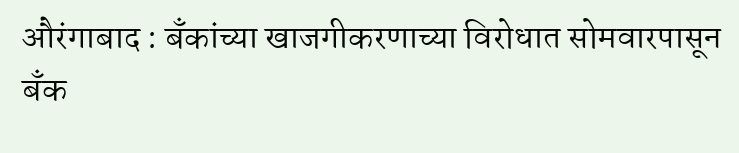औरंगाबाद : बँकांच्या खाजगीकरणाच्या विरोधात सोमवारपासून बँक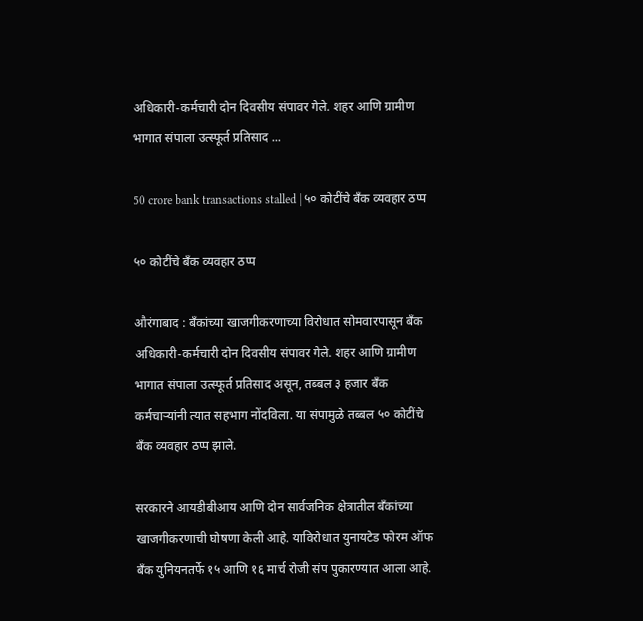अधिकारी-कर्मचारी दोन दिवसीय संपावर गेले. शहर आणि ग्रामीण भागात संपाला उत्स्फूर्त प्रतिसाद ...

50 crore bank transactions stalled | ५० कोटींचे बँक व्यवहार ठप्प

५० कोटींचे बँक व्यवहार ठप्प

औरंगाबाद : बँकांच्या खाजगीकरणाच्या विरोधात सोमवारपासून बँक अधिकारी-कर्मचारी दोन दिवसीय संपावर गेले. शहर आणि ग्रामीण भागात संपाला उत्स्फूर्त प्रतिसाद असून, तब्बल ३ हजार बँक कर्मचाऱ्यांनी त्यात सहभाग नोंदविला. या संपामुळे तब्बल ५० कोटींचे बँक व्यवहार ठप्प झाले.

सरकारने आयडीबीआय आणि दोन सार्वजनिक क्षेत्रातील बँकांच्या खाजगीकरणाची घोषणा केली आहे. याविरोधात युनायटेड फोरम ऑफ बँक युनियनतर्फे १५ आणि १६ मार्च रोजी संप पुकारण्यात आला आहे.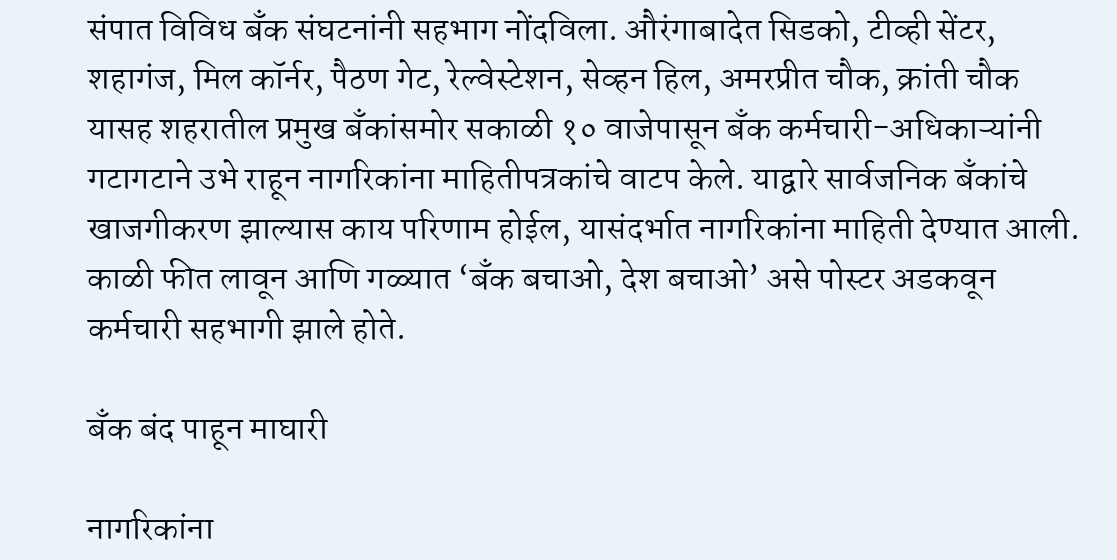संपात विविध बँक संघटनांनी सहभाग नोंदविला. औरंगाबादेत सिडको, टीव्ही सेंटर, शहागंज, मिल कॉर्नर, पैठण गेट, रेल्वेस्टेशन, सेव्हन हिल, अमरप्रीत चौक, क्रांती चौक यासह शहरातील प्रमुख बँकांसमोर सकाळी १० वाजेपासून बँक कर्मचारी-अधिकाऱ्यांनी गटागटाने उभे राहून नागरिकांना माहितीपत्रकांचे वाटप केले. याद्वारे सार्वजनिक बँकांचे खाजगीकरण झाल्यास काय परिणाम होईल, यासंदर्भात नागरिकांना माहिती देण्यात आली. काळी फीत लावून आणि गळ्यात ‘बँक बचाओ, देश बचाओ’ असे पोस्टर अडकवून कर्मचारी सहभागी झाले होते.

बँक बंद पाहून माघारी

नागरिकांना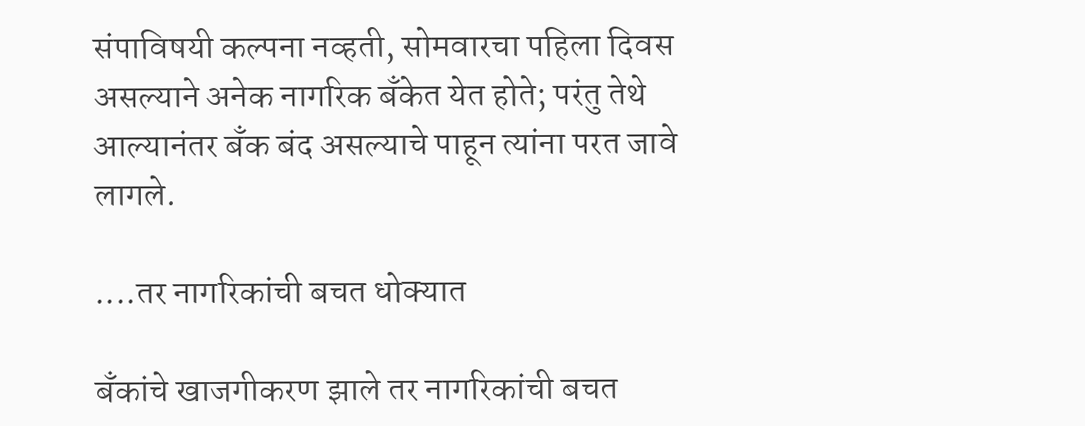संपाविषयी कल्पना नव्हती, सोमवारचा पहिला दिवस असल्याने अनेक नागरिक बँकेत येत होते; परंतु तेथे आल्यानंतर बँक बंद असल्याचे पाहून त्यांना परत जावे लागले.

....तर नागरिकांची बचत धोक्यात

बँकांचे खाजगीकरण झाले तर नागरिकांची बचत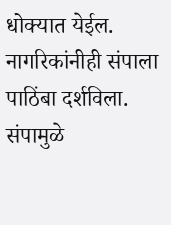धोक्यात येईल. नागरिकांनीही संपाला पाठिंबा दर्शविला. संपामुळे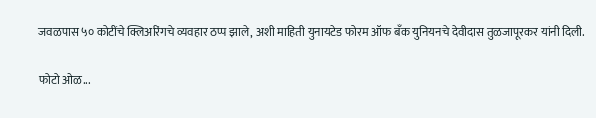जवळपास ५० कोटींचे क्लिअरिंगचे व्यवहार ठप्प झाले, अशी माहिती युनायटेड फोरम ऑफ बँक युनियनचे देवीदास तुळजापूरकर यांनी दिली.

फोटो ओळ...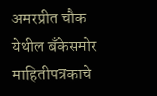अमरप्रीत चौक येथील बँकेसमोर माहितीपत्रकाचे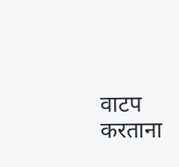वाटप करताना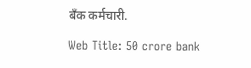बँक कर्मचारी.

Web Title: 50 crore bank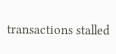transactions stalled